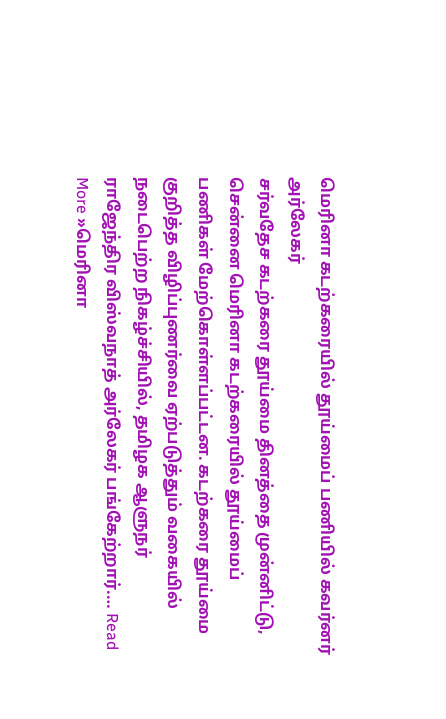மெரினா கடற்கரையில் தூய்மைப் பணியில் கவர்னர் அர்லேகர்
சர்வதேச கடற்கரை தூய்மை தினத்தை முன்னிட்டு, சென்னை மெரினா கடற்கரையில் தூய்மைப் பணிகள் மேற்கொள்ளப்பட்டன. கடற்கரை தூய்மை குறித்த விழிப்புணர்வை ஏற்படுத்தும் வகையில் நடைபெற்ற நிகழ்ச்சியில், தமிழக ஆளுநர் ராஜேந்திர விஸ்வநாத் அர்லேகர் பங்கேற்றார்.… Read More »மெரினா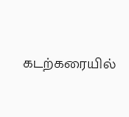கடற்கரையில்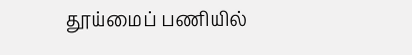தூய்மைப் பணியில்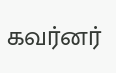கவர்னர்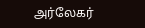அர்லேகர்